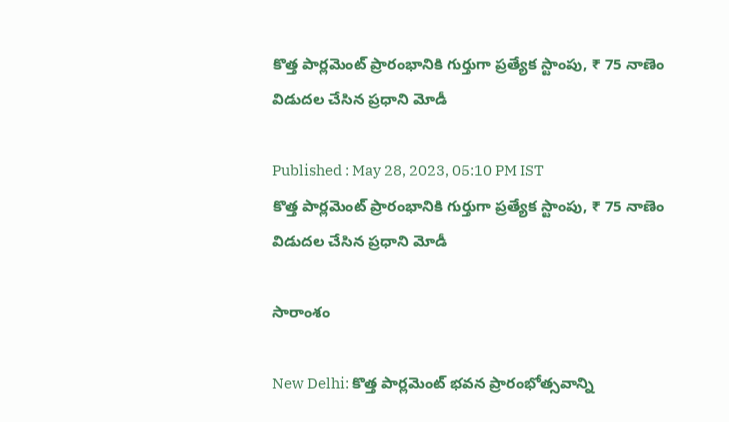కొత్త పార్లమెంట్ ప్రారంభానికి గుర్తుగా ప్రత్యేక స్టాంపు, ₹ 75 నాణెం విడుదల చేసిన ప్ర‌ధాని మోడీ

Published : May 28, 2023, 05:10 PM IST
కొత్త పార్లమెంట్ ప్రారంభానికి గుర్తుగా ప్రత్యేక స్టాంపు, ₹ 75 నాణెం విడుదల చేసిన ప్ర‌ధాని మోడీ

సారాంశం

New Delhi: కొత్త పార్లమెంట్ భవన ప్రారంభోత్సవాన్ని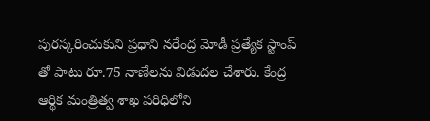పురస్కరించుకుని ప్రధాని న‌రేంద్ర మోడీ ప్ర‌త్యేక స్టాంప్ తో పాటు రూ.75 నాణేలను విడుద‌ల చేశారు. కేంద్ర ఆర్థిక మంత్రిత్వ శాఖ పరిధిలోని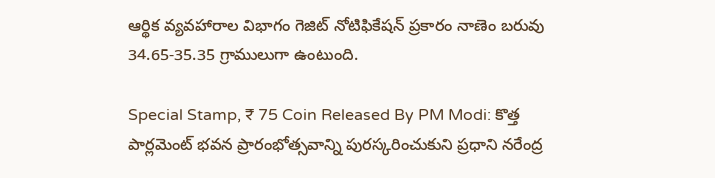ఆర్థిక వ్యవహారాల విభాగం గెజిట్ నోటిఫికేషన్ ప్రకారం నాణెం బరువు 34.65-35.35 గ్రాములుగా ఉంటుంది.

Special Stamp, ₹ 75 Coin Released By PM Modi: కొత్త పార్లమెంట్ భవన ప్రారంభోత్సవాన్ని పురస్కరించుకుని ప్రధాని న‌రేంద్ర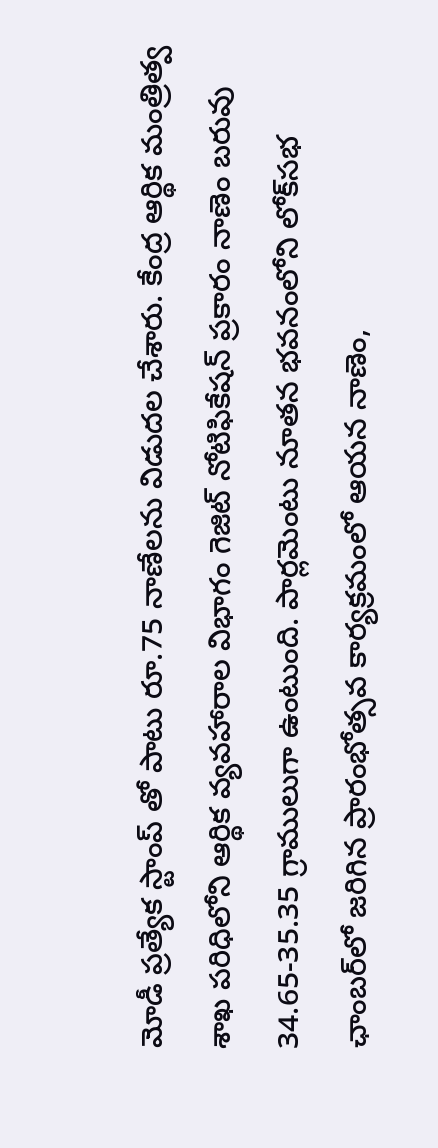మోడీ ప్ర‌త్యేక స్టాంప్ తో పాటు రూ.75 నాణేలను విడుద‌ల చేశారు. కేంద్ర ఆర్థిక మంత్రిత్వ శాఖ పరిధిలోని ఆర్థిక వ్యవహారాల విభాగం గెజిట్ నోటిఫికేషన్ ప్రకారం నాణెం బరువు 34.65-35.35 గ్రాములుగా ఉంటుంది. పార్లమెంటు నూతన భవనంలోని లోక్‌సభ ఛాంబర్‌లో జరిగిన ప్రారంభోత్సవ కార్యక్రమంలో ఆయన నాణెం,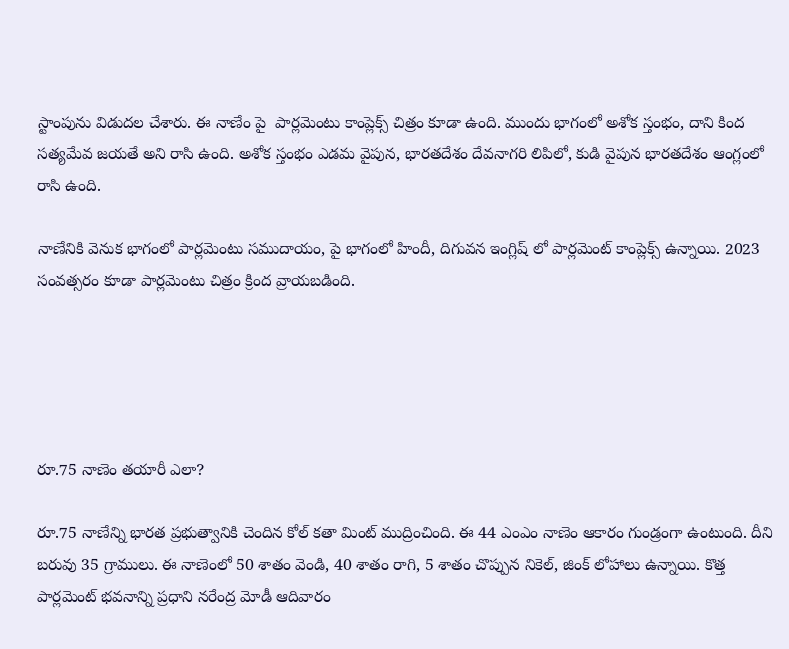స్టాంపును విడుదల చేశారు. ఈ నాణేం పై  పార్లమెంటు కాంప్లెక్స్ చిత్రం కూడా ఉంది. ముందు భాగంలో అశోక స్తంభం, దాని కింద సత్యమేవ జయతే అని రాసి ఉంది. అశోక స్తంభం ఎడమ వైపున, భారతదేశం దేవనాగరి లిపిలో, కుడి వైపున భారతదేశం ఆంగ్లంలో రాసి ఉంది.

నాణేనికి వెనుక భాగంలో పార్లమెంటు సముదాయం, పై భాగంలో హిందీ, దిగువన ఇంగ్లిష్ లో పార్లమెంట్ కాంప్లెక్స్ ఉన్నాయి. 2023 సంవత్సరం కూడా పార్లమెంటు చిత్రం క్రింద వ్రాయబడింది.





రూ.75 నాణెం తయారీ ఎలా?

రూ.75 నాణేన్ని భారత ప్రభుత్వానికి చెందిన కోల్ క‌తా మింట్ ముద్రించింది. ఈ 44 ఎంఎం నాణెం ఆకారం గుండ్రంగా ఉంటుంది. దీని బరువు 35 గ్రాములు. ఈ నాణెంలో 50 శాతం వెండి, 40 శాతం రాగి, 5 శాతం చొప్పున నికెల్, జింక్ లోహాలు ఉన్నాయి. కొత్త పార్లమెంట్ భవనాన్ని ప్రధాని నరేంద్ర మోడీ ఆదివారం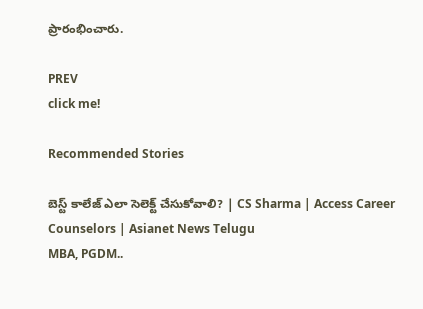ప్రారంభించారు.

PREV
click me!

Recommended Stories

బెస్ట్ కాలేజ్ ఎలా సెలెక్ట్ చేసుకోవాలి? | CS Sharma | Access Career Counselors | Asianet News Telugu
MBA, PGDM..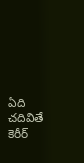ఏది చదివితే కెరీర్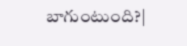బాగుంటుంది?|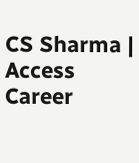CS Sharma | Access Career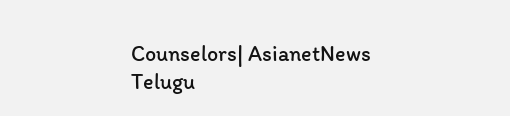Counselors| AsianetNews Telugu